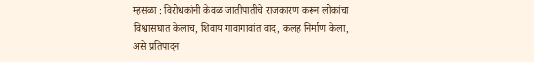म्हसळा : विरोधकांनी केवळ जातीपातीचे राजकारण करून लोकांचा विश्वासघात केलाच, शिवाय गावागावांत वाद, कलह निर्माण केला, असे प्रतिपादन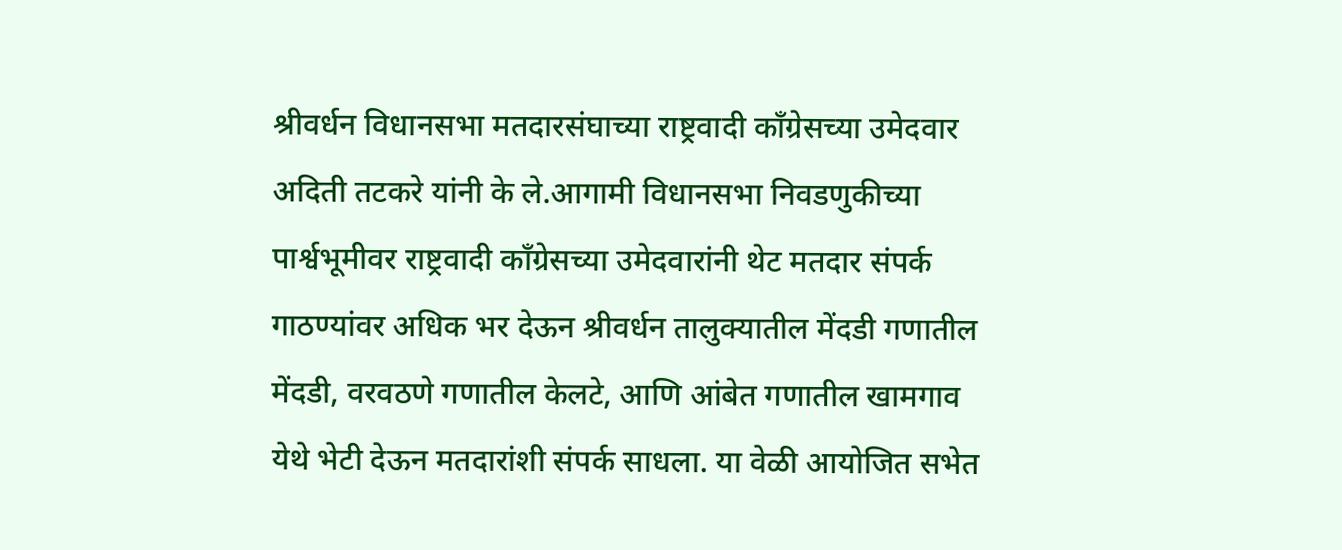श्रीवर्धन विधानसभा मतदारसंघाच्या राष्ट्रवादी काँग्रेसच्या उमेदवार अदिती तटकरे यांनी के ले.आगामी विधानसभा निवडणुकीच्या पार्श्वभूमीवर राष्ट्रवादी काँग्रेसच्या उमेदवारांनी थेट मतदार संपर्क गाठण्यांवर अधिक भर देऊन श्रीवर्धन तालुक्यातील मेंदडी गणातील मेंदडी, वरवठणे गणातील केलटे, आणि आंबेत गणातील खामगाव येथे भेटी देऊन मतदारांशी संपर्क साधला. या वेळी आयोजित सभेत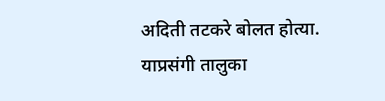अदिती तटकरे बोलत होत्या. याप्रसंगी तालुका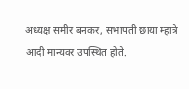अध्यक्ष समीर बनकर, सभापती छाया म्हात्रे आदी मान्यवर उपस्थित होते.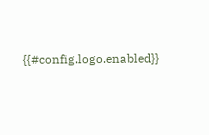{{#config.logo.enabled}}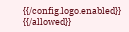{{/config.logo.enabled}}
{{/allowed}}